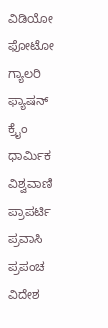ವಿಡಿಯೋ ಫೋಟೋ ಗ್ಯಾಲರಿ ಫ್ಯಾಷನ್ ಕ್ರೈಂ ಧಾರ್ಮಿಕ ವಿಶ್ವವಾಣಿ ಪ್ರಾಪರ್ಟಿ ಪ್ರವಾಸಿ ಪ್ರಪಂಚ ವಿದೇಶ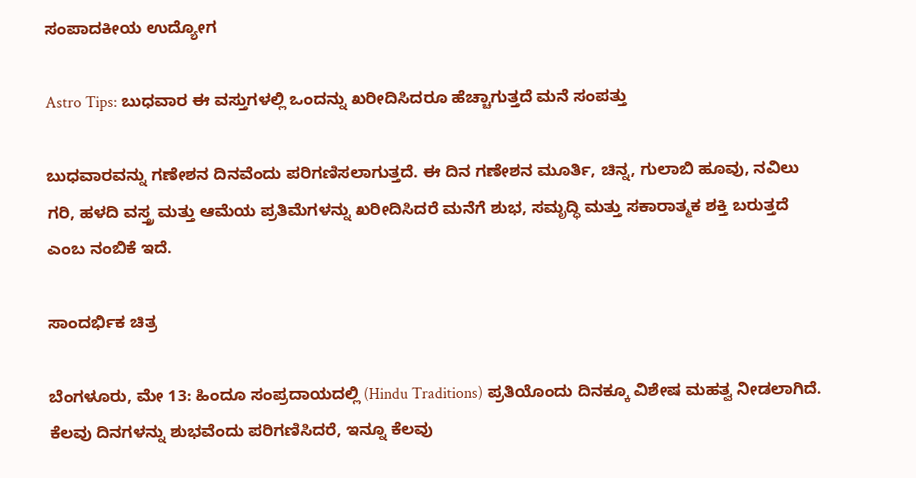ಸಂಪಾದಕೀಯ ಉದ್ಯೋಗ

Astro Tips: ಬುಧವಾರ ಈ ವಸ್ತುಗಳಲ್ಲಿ ಒಂದನ್ನು ಖರೀದಿಸಿದರೂ ಹೆಚ್ಚಾಗುತ್ತದೆ ಮನೆ ಸಂಪತ್ತು

ಬುಧವಾರವನ್ನು ಗಣೇಶನ ದಿನವೆಂದು ಪರಿಗಣಿಸಲಾಗುತ್ತದೆ. ಈ ದಿನ ಗಣೇಶನ ಮೂರ್ತಿ, ಚಿನ್ನ, ಗುಲಾಬಿ ಹೂವು, ನವಿಲು ಗರಿ, ಹಳದಿ ವಸ್ತ್ರ ಮತ್ತು ಆಮೆಯ ಪ್ರತಿಮೆಗಳನ್ನು ಖರೀದಿಸಿದರೆ ಮನೆಗೆ ಶುಭ, ಸಮೃದ್ಧಿ ಮತ್ತು ಸಕಾರಾತ್ಮಕ ಶಕ್ತಿ ಬರುತ್ತದೆ ಎಂಬ ನಂಬಿಕೆ ಇದೆ.

ಸಾಂದರ್ಭಿಕ ಚಿತ್ರ

ಬೆಂಗಳೂರು, ಮೇ 13: ಹಿಂದೂ ಸಂಪ್ರದಾಯದಲ್ಲಿ (Hindu Traditions) ಪ್ರತಿಯೊಂದು ದಿನಕ್ಕೂ ವಿಶೇಷ ಮಹತ್ವ ನೀಡಲಾಗಿದೆ. ಕೆಲವು ದಿನಗಳನ್ನು ಶುಭವೆಂದು ಪರಿಗಣಿಸಿದರೆ, ಇನ್ನೂ ಕೆಲವು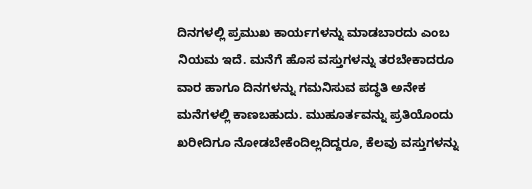ದಿನಗಳಲ್ಲಿ ಪ್ರಮುಖ ಕಾರ್ಯಗಳನ್ನು ಮಾಡಬಾರದು ಎಂಬ ನಿಯಮ ಇದೆ. ಮನೆಗೆ ಹೊಸ ವಸ್ತುಗಳನ್ನು ತರಬೇಕಾದರೂ ವಾರ ಹಾಗೂ ದಿನಗಳನ್ನು ಗಮನಿಸುವ ಪದ್ಧತಿ ಅನೇಕ ಮನೆಗಳಲ್ಲಿ ಕಾಣಬಹುದು. ಮುಹೂರ್ತವನ್ನು ಪ್ರತಿಯೊಂದು ಖರೀದಿಗೂ ನೋಡಬೇಕೆಂದಿಲ್ಲದಿದ್ದರೂ, ಕೆಲವು ವಸ್ತುಗಳನ್ನು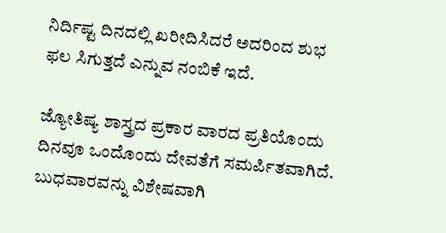ನಿರ್ದಿಷ್ಟ ದಿನದಲ್ಲಿ ಖರೀದಿಸಿದರೆ ಅದರಿಂದ ಶುಭ ಫಲ ಸಿಗುತ್ತದೆ ಎನ್ನುವ ನಂಬಿಕೆ ಇದೆ.

ಜ್ಯೋತಿಷ್ಯ ಶಾಸ್ತ್ರದ ಪ್ರಕಾರ ವಾರದ ಪ್ರತಿಯೊಂದು ದಿನವೂ ಒಂದೊಂದು ದೇವತೆಗೆ ಸಮರ್ಪಿತವಾಗಿದೆ. ಬುಧವಾರವನ್ನು ವಿಶೇಷವಾಗಿ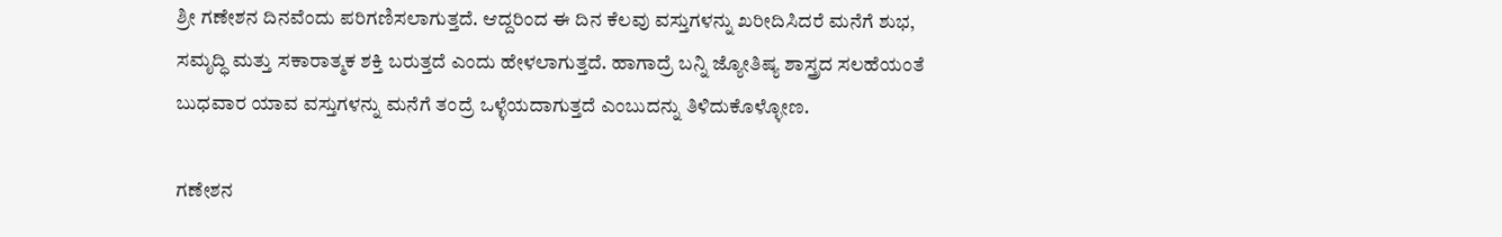ಶ್ರೀ ಗಣೇಶನ ದಿನವೆಂದು ಪರಿಗಣಿಸಲಾಗುತ್ತದೆ. ಆದ್ದರಿಂದ ಈ ದಿನ ಕೆಲವು ವಸ್ತುಗಳನ್ನು ಖರೀದಿಸಿದರೆ ಮನೆಗೆ ಶುಭ, ಸಮೃದ್ಧಿ ಮತ್ತು ಸಕಾರಾತ್ಮಕ ಶಕ್ತಿ ಬರುತ್ತದೆ ಎಂದು ಹೇಳಲಾಗುತ್ತದೆ. ಹಾಗಾದ್ರೆ ಬನ್ನಿ ಜ್ಯೋತಿಷ್ಯ ಶಾಸ್ತ್ರದ ಸಲಹೆಯಂತೆ ಬುಧವಾರ ಯಾವ ವಸ್ತುಗಳನ್ನು ಮನೆಗೆ ತಂದ್ರೆ ಒಳ್ಳೆಯದಾಗುತ್ತದೆ ಎಂಬುದನ್ನು ತಿಳಿದುಕೊಳ್ಳೋಣ.

ಗಣೇಶನ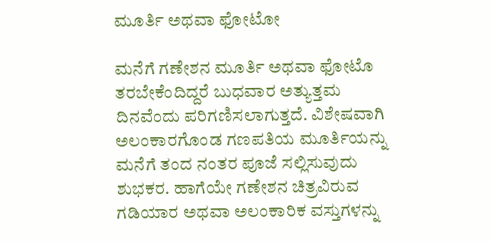ಮೂರ್ತಿ ಅಥವಾ ಫೋಟೋ

ಮನೆಗೆ ಗಣೇಶನ ಮೂರ್ತಿ ಅಥವಾ ಫೋಟೊ ತರಬೇಕೆಂದಿದ್ದರೆ ಬುಧವಾರ ಅತ್ಯುತ್ತಮ ದಿನವೆಂದು ಪರಿಗಣಿಸಲಾಗುತ್ತದೆ. ವಿಶೇಷವಾಗಿ ಅಲಂಕಾರಗೊಂಡ ಗಣಪತಿಯ ಮೂರ್ತಿಯನ್ನು ಮನೆಗೆ ತಂದ ನಂತರ ಪೂಜೆ ಸಲ್ಲಿಸುವುದು ಶುಭಕರ. ಹಾಗೆಯೇ ಗಣೇಶನ ಚಿತ್ರವಿರುವ ಗಡಿಯಾರ ಅಥವಾ ಅಲಂಕಾರಿಕ ವಸ್ತುಗಳನ್ನು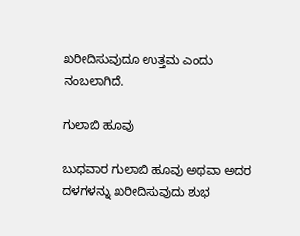ಖರೀದಿಸುವುದೂ ಉತ್ತಮ ಎಂದು ನಂಬಲಾಗಿದೆ.

ಗುಲಾಬಿ ಹೂವು

ಬುಧವಾರ ಗುಲಾಬಿ ಹೂವು ಅಥವಾ ಅದರ ದಳಗಳನ್ನು ಖರೀದಿಸುವುದು ಶುಭ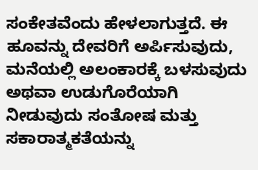ಸಂಕೇತವೆಂದು ಹೇಳಲಾಗುತ್ತದೆ. ಈ ಹೂವನ್ನು ದೇವರಿಗೆ ಅರ್ಪಿಸುವುದು, ಮನೆಯಲ್ಲಿ ಅಲಂಕಾರಕ್ಕೆ ಬಳಸುವುದು ಅಥವಾ ಉಡುಗೊರೆಯಾಗಿ ನೀಡುವುದು ಸಂತೋಷ ಮತ್ತು ಸಕಾರಾತ್ಮಕತೆಯನ್ನು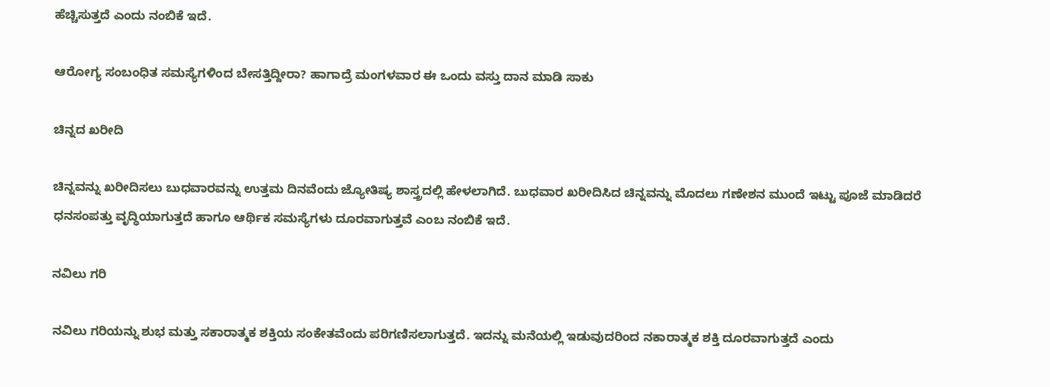ಹೆಚ್ಚಿಸುತ್ತದೆ ಎಂದು ನಂಬಿಕೆ ಇದೆ.

ಆರೋಗ್ಯ ಸಂಬಂಧಿತ ಸಮಸ್ಯೆಗಳಿಂದ ಬೇಸತ್ತಿದ್ದೀರಾ? ಹಾಗಾದ್ರೆ ಮಂಗಳವಾರ ಈ ಒಂದು ವಸ್ತು ದಾನ ಮಾಡಿ ಸಾಕು

ಚಿನ್ನದ ಖರೀದಿ

ಚಿನ್ನವನ್ನು ಖರೀದಿಸಲು ಬುಧವಾರವನ್ನು ಉತ್ತಮ ದಿನವೆಂದು ಜ್ಯೋತಿಷ್ಯ ಶಾಸ್ತ್ರದಲ್ಲಿ ಹೇಳಲಾಗಿದೆ. ಬುಧವಾರ ಖರೀದಿಸಿದ ಚಿನ್ನವನ್ನು ಮೊದಲು ಗಣೇಶನ ಮುಂದೆ ಇಟ್ಟು ಪೂಜೆ ಮಾಡಿದರೆ ಧನಸಂಪತ್ತು ವೃದ್ಧಿಯಾಗುತ್ತದೆ ಹಾಗೂ ಆರ್ಥಿಕ ಸಮಸ್ಯೆಗಳು ದೂರವಾಗುತ್ತವೆ ಎಂಬ ನಂಬಿಕೆ ಇದೆ.

ನವಿಲು ಗರಿ

ನವಿಲು ಗರಿಯನ್ನು ಶುಭ ಮತ್ತು ಸಕಾರಾತ್ಮಕ ಶಕ್ತಿಯ ಸಂಕೇತವೆಂದು ಪರಿಗಣಿಸಲಾಗುತ್ತದೆ. ಇದನ್ನು ಮನೆಯಲ್ಲಿ ಇಡುವುದರಿಂದ ನಕಾರಾತ್ಮಕ ಶಕ್ತಿ ದೂರವಾಗುತ್ತದೆ ಎಂದು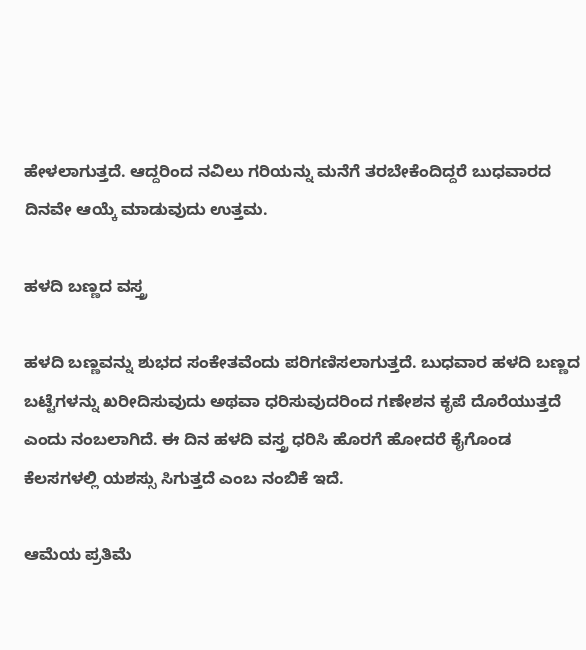ಹೇಳಲಾಗುತ್ತದೆ. ಆದ್ದರಿಂದ ನವಿಲು ಗರಿಯನ್ನು ಮನೆಗೆ ತರಬೇಕೆಂದಿದ್ದರೆ ಬುಧವಾರದ ದಿನವೇ ಆಯ್ಕೆ ಮಾಡುವುದು ಉತ್ತಮ.

ಹಳದಿ ಬಣ್ಣದ ವಸ್ತ್ರ

ಹಳದಿ ಬಣ್ಣವನ್ನು ಶುಭದ ಸಂಕೇತವೆಂದು ಪರಿಗಣಿಸಲಾಗುತ್ತದೆ. ಬುಧವಾರ ಹಳದಿ ಬಣ್ಣದ ಬಟ್ಟೆಗಳನ್ನು ಖರೀದಿಸುವುದು ಅಥವಾ ಧರಿಸುವುದರಿಂದ ಗಣೇಶನ ಕೃಪೆ ದೊರೆಯುತ್ತದೆ ಎಂದು ನಂಬಲಾಗಿದೆ. ಈ ದಿನ ಹಳದಿ ವಸ್ತ್ರ ಧರಿಸಿ ಹೊರಗೆ ಹೋದರೆ ಕೈಗೊಂಡ ಕೆಲಸಗಳಲ್ಲಿ ಯಶಸ್ಸು ಸಿಗುತ್ತದೆ ಎಂಬ ನಂಬಿಕೆ ಇದೆ.

ಆಮೆಯ ಪ್ರತಿಮೆ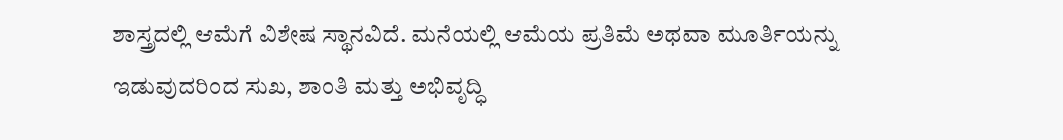ಶಾಸ್ತ್ರದಲ್ಲಿ ಆಮೆಗೆ ವಿಶೇಷ ಸ್ಥಾನವಿದೆ. ಮನೆಯಲ್ಲಿ ಆಮೆಯ ಪ್ರತಿಮೆ ಅಥವಾ ಮೂರ್ತಿಯನ್ನು ಇಡುವುದರಿಂದ ಸುಖ, ಶಾಂತಿ ಮತ್ತು ಅಭಿವೃದ್ಧಿ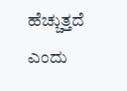ಹೆಚ್ಚುತ್ತದೆ ಎಂದು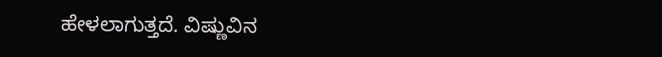ಹೇಳಲಾಗುತ್ತದೆ. ವಿಷ್ಣುವಿನ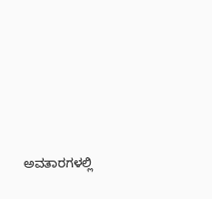ಅವತಾರಗಳಲ್ಲಿ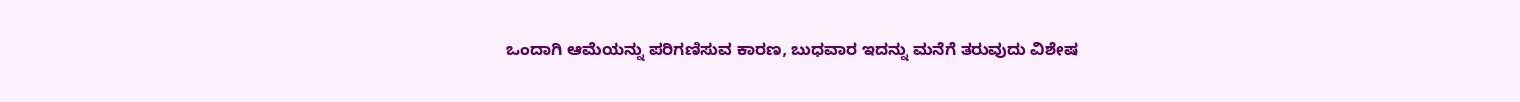ಒಂದಾಗಿ ಆಮೆಯನ್ನು ಪರಿಗಣಿಸುವ ಕಾರಣ, ಬುಧವಾರ ಇದನ್ನು ಮನೆಗೆ ತರುವುದು ವಿಶೇಷ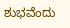ಶುಭವೆಂದು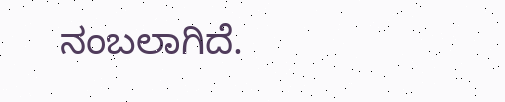ನಂಬಲಾಗಿದೆ.